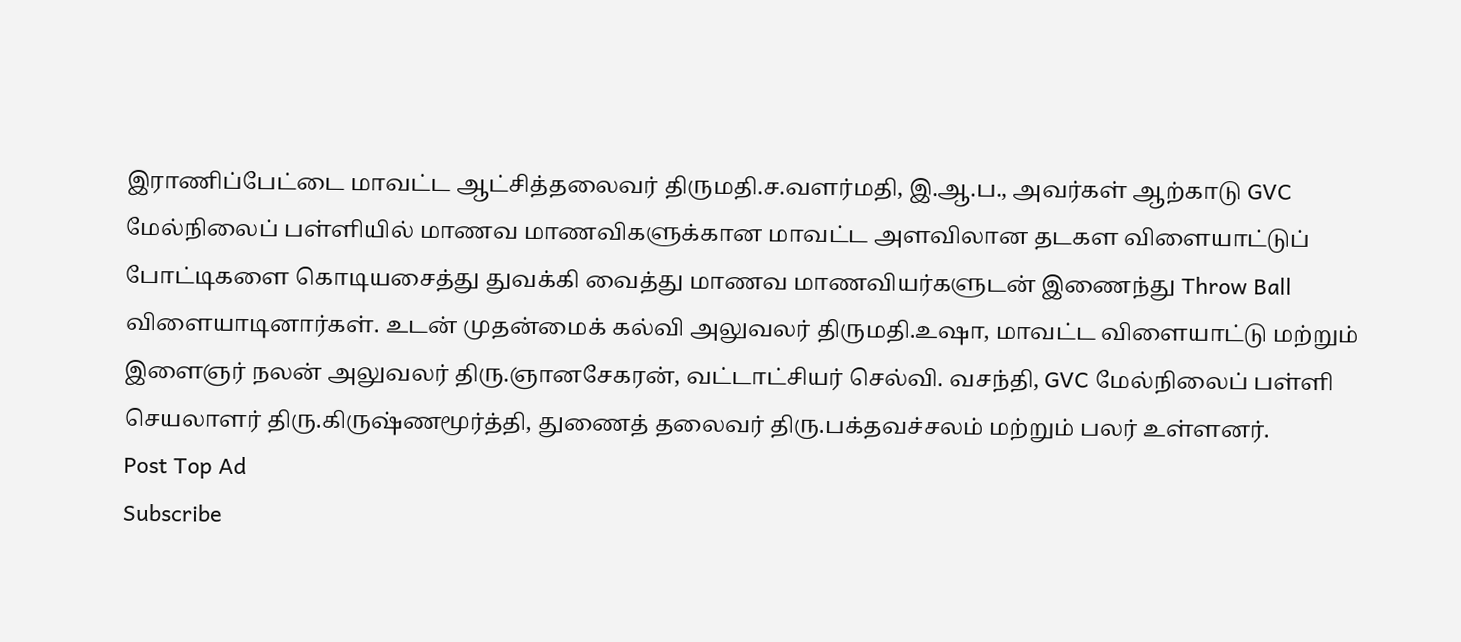இராணிப்பேட்டை மாவட்ட ஆட்சித்தலைவர் திருமதி.ச.வளர்மதி, இ.ஆ.ப., அவர்கள் ஆற்காடு GVC மேல்நிலைப் பள்ளியில் மாணவ மாணவிகளுக்கான மாவட்ட அளவிலான தடகள விளையாட்டுப் போட்டிகளை கொடியசைத்து துவக்கி வைத்து மாணவ மாணவியர்களுடன் இணைந்து Throw Ball விளையாடினார்கள். உடன் முதன்மைக் கல்வி அலுவலர் திருமதி.உஷா, மாவட்ட விளையாட்டு மற்றும் இளைஞர் நலன் அலுவலர் திரு.ஞானசேகரன், வட்டாட்சியர் செல்வி. வசந்தி, GVC மேல்நிலைப் பள்ளி செயலாளர் திரு.கிருஷ்ணமூர்த்தி, துணைத் தலைவர் திரு.பக்தவச்சலம் மற்றும் பலர் உள்ளனர்.
Post Top Ad
Subscribe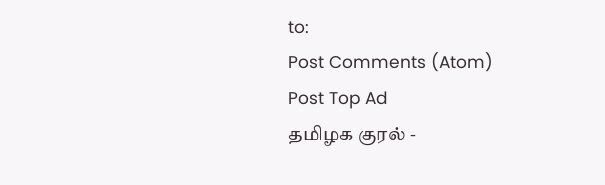to:
Post Comments (Atom)
Post Top Ad
தமிழக குரல் -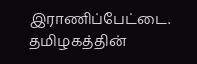இராணிப்பேட்டை.
தமிழகத்தின்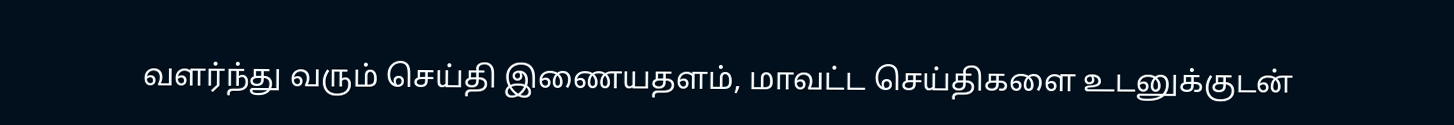வளர்ந்து வரும் செய்தி இணையதளம், மாவட்ட செய்திகளை உடனுக்குடன்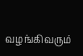வழங்கிவரும்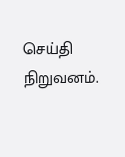செய்தி நிறுவனம்.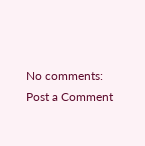No comments:
Post a Comment